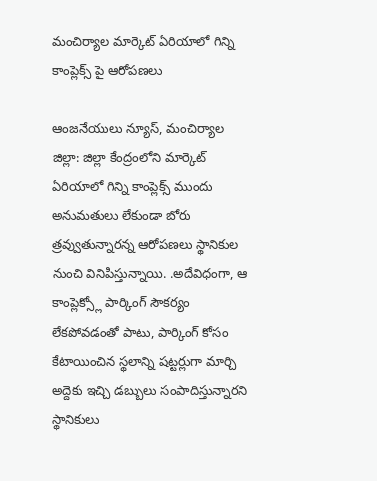మంచిర్యాల మార్కెట్ ఏరియాలో గిన్ని కాంప్లెక్స్ పై ఆరోపణలు

ఆంజనేయులు న్యూస్, మంచిర్యాల జిల్లా: జిల్లా కేంద్రంలోని మార్కెట్ ఏరియాలో గిన్ని కాంప్లెక్స్ ముందు అనుమతులు లేకుండా బోరు త్రవ్వుతున్నారన్న ఆరోపణలు స్థానికుల నుంచి వినిపిస్తున్నాయి. .అదేవిధంగా, ఆ కాంప్లెక్స్లో పార్కింగ్ సౌకర్యం లేకపోవడంతో పాటు, పార్కింగ్ కోసం కేటాయించిన స్థలాన్ని షట్టర్లుగా మార్చి అద్దెకు ఇచ్చి డబ్బులు సంపాదిస్తున్నారని స్థానికులు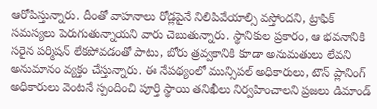ఆరోపిస్తున్నారు. దీంతో వాహనాలు రోడ్లపైనే నిలిపివేయాల్సి వస్తోందని, ట్రాఫిక్ సమస్యలు పెరుగుతున్నాయని వారు చెబుతున్నారు. స్థానికుల ప్రకారం, ఆ భవనానికి సరైన పర్మిషన్ లేకపోవడంతో పాటు, బోరు త్రవ్వకానికి కూడా అనుమతులు లేవని అనుమానం వ్యక్తం చేస్తున్నారు. ఈ నేపథ్యంలో మున్సిపల్ అధికారులు, టౌన్ ప్లానింగ్ అధికారులు వెంటనే స్పందించి పూర్తి స్థాయి తనిఖీలు నిర్వహించాలని ప్రజలు డిమాండ్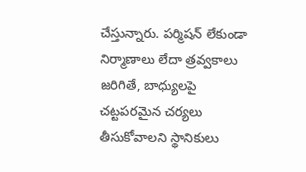చేస్తున్నారు. పర్మిషన్ లేకుండా నిర్మాణాలు లేదా త్రవ్వకాలు జరిగితే, బాధ్యులపై చట్టపరమైన చర్యలు తీసుకోవాలని స్థానికులు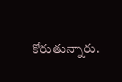కోరుతున్నారు.